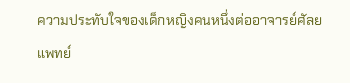ความประทับใจของเด็กหญิงคนหนึ่งต่ออาจารย์ศัลยแพทย์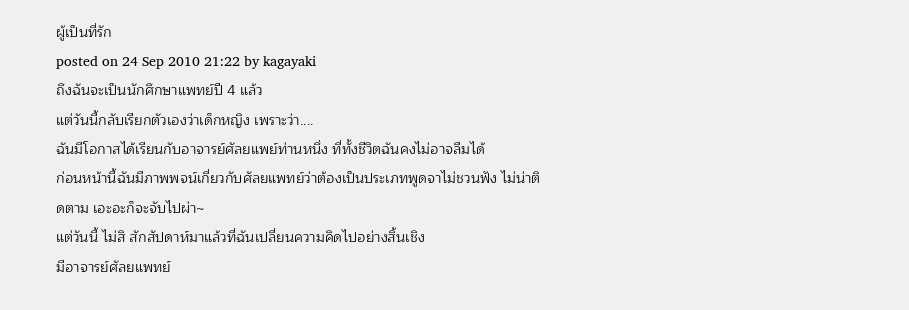ผู้เป็นที่รัก
posted on 24 Sep 2010 21:22 by kagayaki
ถึงฉันจะเป็นนักศึกษาแพทย์ปี 4 แล้ว
แต่วันนี้กลับเรียกตัวเองว่าเด็กหญิง เพราะว่า....
ฉันมีโอกาสได้เรียนกับอาจารย์ศัลยแพย์ท่านหนึ่ง ที่ทั้งชีวิตฉันคงไม่อาจลืมได้
ก่อนหน้านี้ฉันมีภาพพจน์เกี่ยวกับศัลยแพทย์ว่าต้องเป็นประเภทพูดจาไม่ชวนฟัง ไม่น่าติดตาม เอะอะก็จะจับไปผ่า~
แต่วันนี้ ไม่สิ สักสัปดาห์มาแล้วที่ฉันเปลี่ยนความคิดไปอย่างสิ้นเชิง
มีอาจารย์ศัลยแพทย์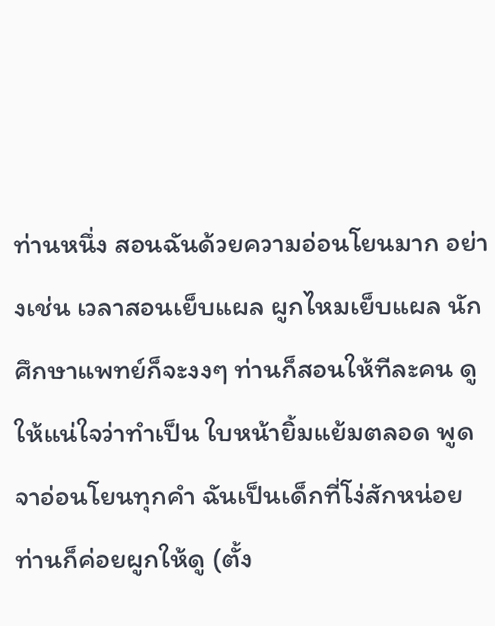ท่านหนึ่ง สอนฉันด้วยความอ่อนโยนมาก อย่างเช่น เวลาสอนเย็บแผล ผูกไหมเย็บแผล นักศึกษาแพทย์ก็จะงงๆ ท่านก็สอนให้ทีละคน ดูให้แน่ใจว่าทำเป็น ใบหน้ายิ้มแย้มตลอด พูดจาอ่อนโยนทุกคำ ฉันเป็นเด็กที่โง่สักหน่อย ท่านก็ค่อยผูกให้ดู (ตั้ง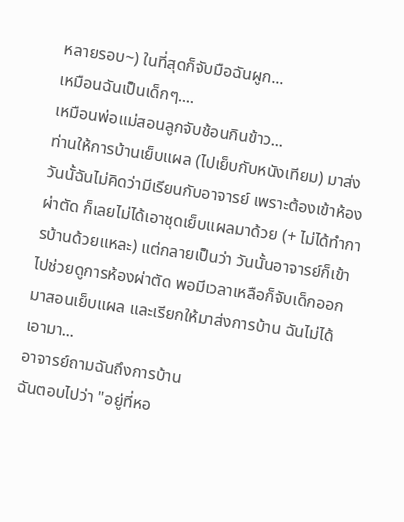หลายรอบ~) ในที่สุดก็จับมือฉันผูก...
เหมือนฉันเป็นเด็กๆ....
เหมือนพ่อแม่สอนลูกจับช้อนกินข้าว...
ท่านให้การบ้านเย็บแผล (ไปเย็บกับหนังเทียม) มาส่ง วันนั้ฉันไม่คิดว่ามีเรียนกับอาจารย์ เพราะต้องเข้าห้องผ่าตัด ก็เลยไม่ได้เอาชุดเย็บแผลมาด้วย (+ ไม่ได้ทำการบ้านด้วยแหละ) แต่กลายเป็นว่า วันนั้นอาจารย์ก็เข้าไปช่วยดูการห้องผ่าตัด พอมีเวลาเหลือก็จับเด็กออกมาสอนเย็บแผล และเรียกให้มาส่งการบ้าน ฉันไม่ได้เอามา...
อาจารย์ถามฉันถึงการบ้าน
ฉันตอบไปว่า "อยู่ที่หอ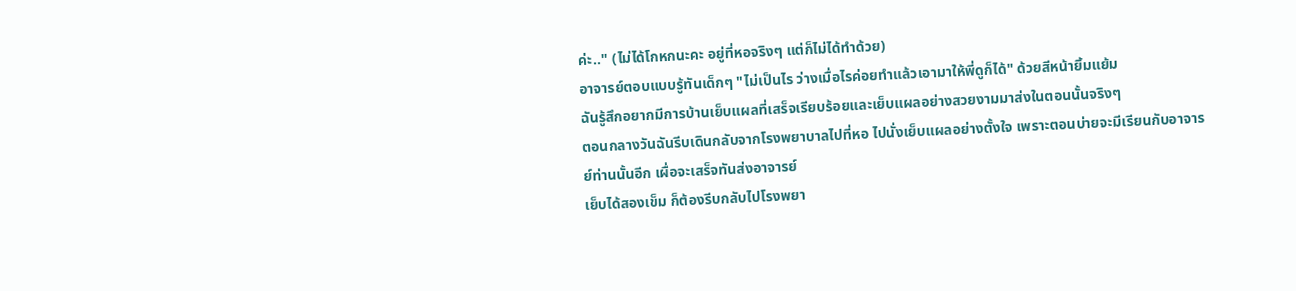ค่ะ.." (ไม่ได้โกหกนะคะ อยู่ที่หอจริงๆ แต่ก็ไม่ได้ทำด้วย)
อาจารย์ตอบแบบรู้ทันเด็กๆ "ไม่เป็นไร ว่างเมื่อไรค่อยทำแล้วเอามาให้พี่ดูก็ได้" ด้วยสีหน้ายิ้มแย้ม
ฉันรู้สึกอยากมีการบ้านเย็บแผลที่เสร็จเรียบร้อยและเย็บแผลอย่างสวยงามมาส่งในตอนนั้นจริงๆ
ตอนกลางวันฉันรีบเดินกลับจากโรงพยาบาลไปที่หอ ไปนั่งเย็บแผลอย่างตั้งใจ เพราะตอนบ่ายจะมีเรียนกับอาจารย์ท่านนั้นอีก เผื่อจะเสร็จทันส่งอาจารย์
เย็บได้สองเข็ม ก็ต้องรีบกลับไปโรงพยา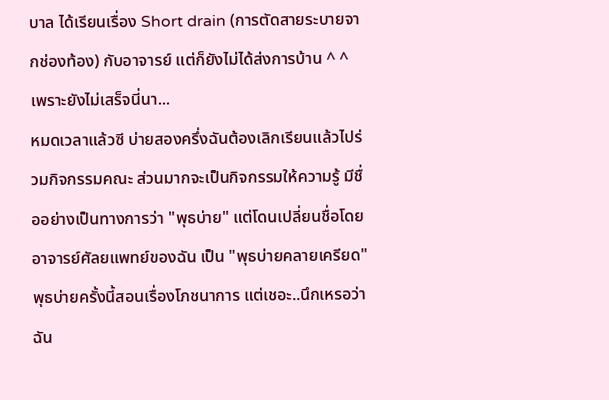บาล ได้เรียนเรื่อง Short drain (การตัดสายระบายจากช่องท้อง) กับอาจารย์ แต่ก็ยังไม่ได้ส่งการบ้าน ^ ^ เพราะยังไม่เสร็จนี่นา...
หมดเวลาแล้วซี บ่ายสองครึ่งฉันต้องเลิกเรียนแล้วไปร่วมกิจกรรมคณะ ส่วนมากจะเป็นกิจกรรมให้ความรู้ มีชื่ออย่างเป็นทางการว่า "พุธบ่าย" แต่โดนเปลี่ยนชื่อโดยอาจารย์ศัลยแพทย์ของฉัน เป็น "พุธบ่ายคลายเครียด"
พุธบ่ายครั้งนี้สอนเรื่องโภชนาการ แต่เชอะ..นึกเหรอว่าฉัน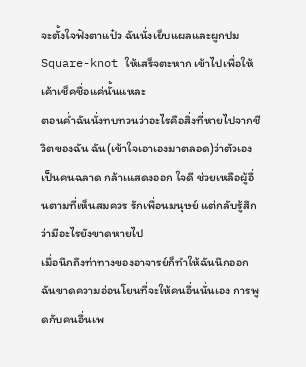จะตั้งใจฟังตาแป๋ว ฉันนั่งเย็บแผลและผูกปม Square-knot ให้เสร็จตะหาก เข้าไปเพื่อให้เค้าเช็คชื่อแค่นั้นแหละ
ตอนค่ำฉันนั่งทบทวนว่าอะไรคือสิ่งที่หายไปจากชีวิตของฉัน ฉัน(เข้าใจเอาเองมาตลอด)ว่าตัวเองเป็นคนฉลาด กล้าเแสดงออก ใจดี ช่วยเหลือผู้อื่นตามที่เห็นสมควร รักเพื่อนมนุษย์ แต่กลับรู้สึกว่ามีอะไรยังขาดหายไป
เมื่อนึกถึงท่าทางของอาจารย์ก็ทำให้ฉันนึกออก ฉันขาดความอ่อนโยนที่จะให้คนอื่นนั่นเอง การพูดกับคนอื่นเพ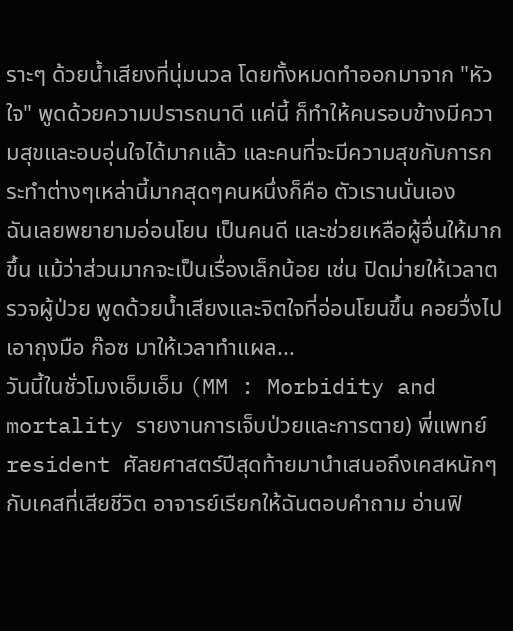ราะๆ ด้วยน้ำเสียงที่นุ่มนวล โดยทั้งหมดทำออกมาจาก "หัวใจ" พูดด้วยความปรารถนาดี แค่นี้ ก็ทำให้คนรอบข้างมีความสุขและอบอุ่นใจได้มากแล้ว และคนที่จะมีความสุขกับการกระทำต่างๆเหล่านี้มากสุดๆคนหนึ่งก็คือ ตัวเรานนั่นเอง
ฉันเลยพยายามอ่อนโยน เป็นคนดี และช่วยเหลือผู้อื่นให้มากขึ้น แม้ว่าส่วนมากจะเป็นเรื่องเล็กน้อย เช่น ปิดม่ายให้เวลาตรวจผู้ป่วย พูดด้วยน้ำเสียงและจิตใจที่อ่อนโยนขึ้น คอยวื่งไปเอาถุงมือ ก๊อซ มาให้เวลาทำแผล...
วันนี้ในชั่วโมงเอ็มเอ็ม (MM : Morbidity and mortality รายงานการเจ็บป่วยและการตาย) พี่แพทย์ resident ศัลยศาสตร์ปีสุดท้ายมานำเสนอถึงเคสหนักๆ กับเคสที่เสียชีวิต อาจารย์เรียกให้ฉันตอบคำถาม อ่านฟิ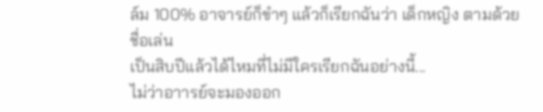ล์ม 100% อาจารย์ก็ขำๆ แล้วก็เรียกฉันว่า เด็กหญิง ตามด้วยชื่อเล่น
เป็นสิบปีแล้วได้ไหมที่ไม่มีใครเรียกฉันอย่างนี้...
ไม่ว่าอาารย์จะมองออก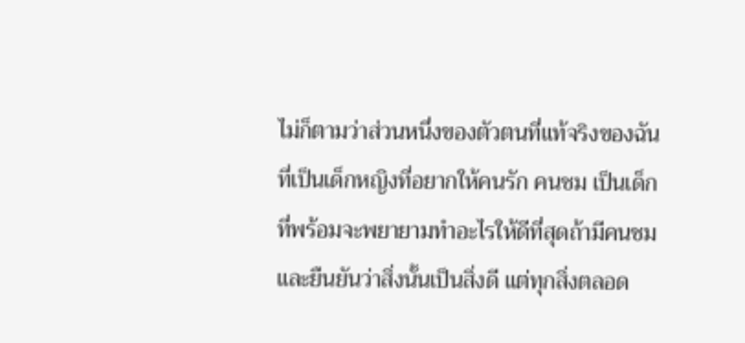ไม่ก็ตามว่าส่วนหนึ่งของตัวตนที่แท้จริงของฉัน ที่เป็นเด็กหญิงที่อยากให้คนรัก คนชม เป็นเด็กที่พร้อมจะพยายามทำอะไรให้ดีที่สุดถ้ามีคนชมและยืนยันว่าสิ่งนั้นเป็นสิ่งดี แต่ทุกสิ่งตลอด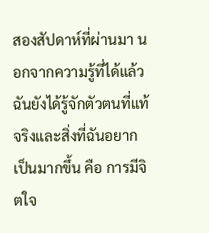สองสัปดาห์ที่ผ่านมา นอกจากความรู้ที่ได้แล้ว ฉันยังได้รู้จักตัวตนที่แท้จริงและสิ่งที่ฉันอยากเป็นมากขึ้น คือ การมีจิตใจ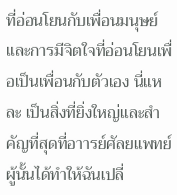ที่อ่อนโยนกับเพื่อนมนุษย์ และการมีจิตใจที่อ่อนโยนเพื่อเป็นเพื่อนกับตัวเอง นี่แหละ เป็นสิ่งที่ยิ่งใหญ่และสำคัญที่สุดที่อาารย์ศัลยแพทย์ผู้นั้นได้ทำให้ฉันเปลี่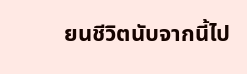ยนชีวิตนับจากนี้ไป